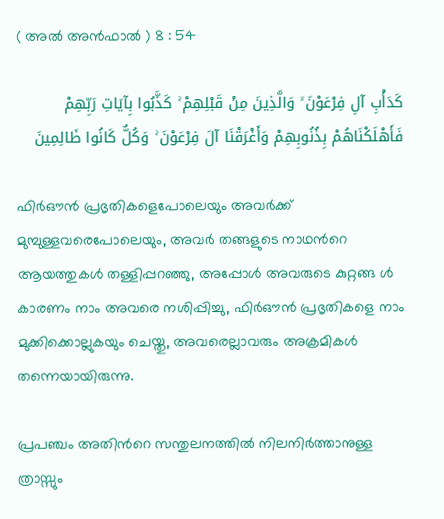( അൽ അന്‍ഫാല്‍ ) 8 : 54

كَدَأْبِ آلِ فِرْعَوْنَ ۙ وَالَّذِينَ مِنْ قَبْلِهِمْ ۚ كَذَّبُوا بِآيَاتِ رَبِّهِمْ فَأَهْلَكْنَاهُمْ بِذُنُوبِهِمْ وَأَغْرَقْنَا آلَ فِرْعَوْنَ ۚ وَكُلٌّ كَانُوا ظَالِمِينَ

ഫിര്‍ഔന്‍ പ്രഭൃതികളെപോലെയും അവര്‍ക്ക് മുമ്പുള്ളവരെപോലെയും, അവര്‍ തങ്ങളുടെ നാഥന്‍റെ ആയത്തുകള്‍ തള്ളിപ്പറഞ്ഞു, അപ്പോള്‍ അവരുടെ കുറ്റങ്ങ ള്‍ കാരണം നാം അവരെ നശിപ്പിച്ചു, ഫിര്‍ഔന്‍ പ്രഭൃതികളെ നാം മുക്കിക്കൊല്ലുകയും ചെയ്തു, അവരെല്ലാവരും അക്രമികള്‍ തന്നെയായിരുന്നു.

പ്രപഞ്ചം അതിന്‍റെ സന്തുലനത്തില്‍ നിലനിര്‍ത്താനുള്ള ത്രാസ്സും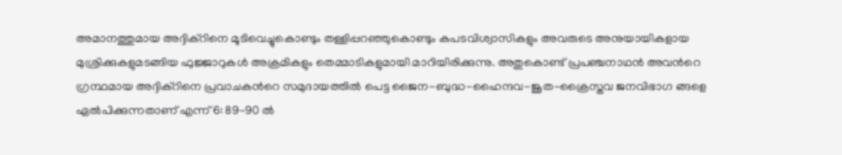അമാനത്തുമായ അദ്ദിക്റിനെ മൂടിവെച്ചുകൊണ്ടും തള്ളിപ്പറഞ്ഞുകൊണ്ടും കപടവിശ്വാസികളും അവരുടെ അനുയായികളായ മുശ്രിക്കുകളുമടങ്ങിയ ഫുജ്ജാറുകള്‍ അക്രമികളും തെമ്മാടികളുമായി മാറിയിരിക്കുന്നു. അതുകൊണ്ട് പ്രപഞ്ചനാഥന്‍ അവന്‍റെ ഗ്രന്ഥമായ അദ്ദിക്റിനെ പ്രവാചകന്‍റെ സമുദായത്തില്‍ പെട്ട ജൈന-ബുദ്ധ-ഹൈന്ദവ-ജൂത-ക്രൈസ്തവ ജനവിഭാഗ ങ്ങളെ ഏല്‍പിക്കുന്നതാണ് എന്ന് 6: 89-90 ല്‍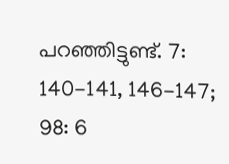പറഞ്ഞിട്ടുണ്ട്. 7: 140-141, 146-147; 98: 6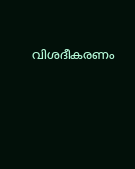വിശദീകരണം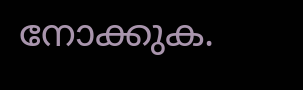നോക്കുക.